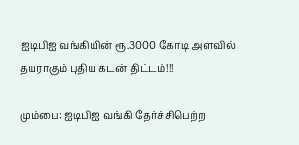ஐடிபிஐ வங்கியின் ரூ.3000 கோடி அளவில் தயராகும் புதிய கடன் திட்டம்!!!

மும்பை: ஐடிபிஐ வங்கி தேர்ச்சிபெற்ற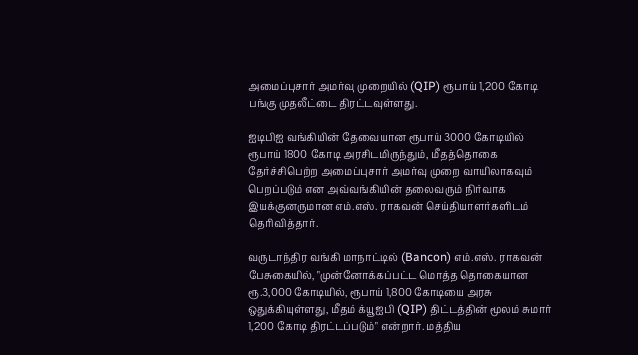அமைப்புசார் அமர்வு முறையில் (QIP) ரூபாய் 1,200 கோடி பங்கு முதலீட்டை திரட்டவுள்ளது.

ஐடிபிஐ வங்கியின் தேவையான ரூபாய் 3000 கோடியில் ரூபாய் 1800 கோடி அரசிடமிருந்தும், மீதத்தொகை தேர்ச்சிபெற்ற அமைப்புசார் அமர்வு முறை வாயிலாகவும் பெறப்படும் என அவ்வங்கியின் தலைவரும் நிர்வாக இயக்குனருமான எம்.எஸ். ராகவன் செய்தியாளர்களிடம் தெரிவித்தார்.

வருடாந்திர வங்கி மாநாட்டில் (Bancon) எம்.எஸ். ராகவன் பேசுகையில், "முன்னோக்கப்பட்ட மொத்த தொகையான ரூ.3,000 கோடியில், ரூபாய் 1,800 கோடியை அரசு ஒதுக்கியுள்ளது, மீதம் க்யூஐபி (QIP) திட்டத்தின் மூலம் சுமார் 1,200 கோடி திரட்டப்படும்" என்றார். மத்திய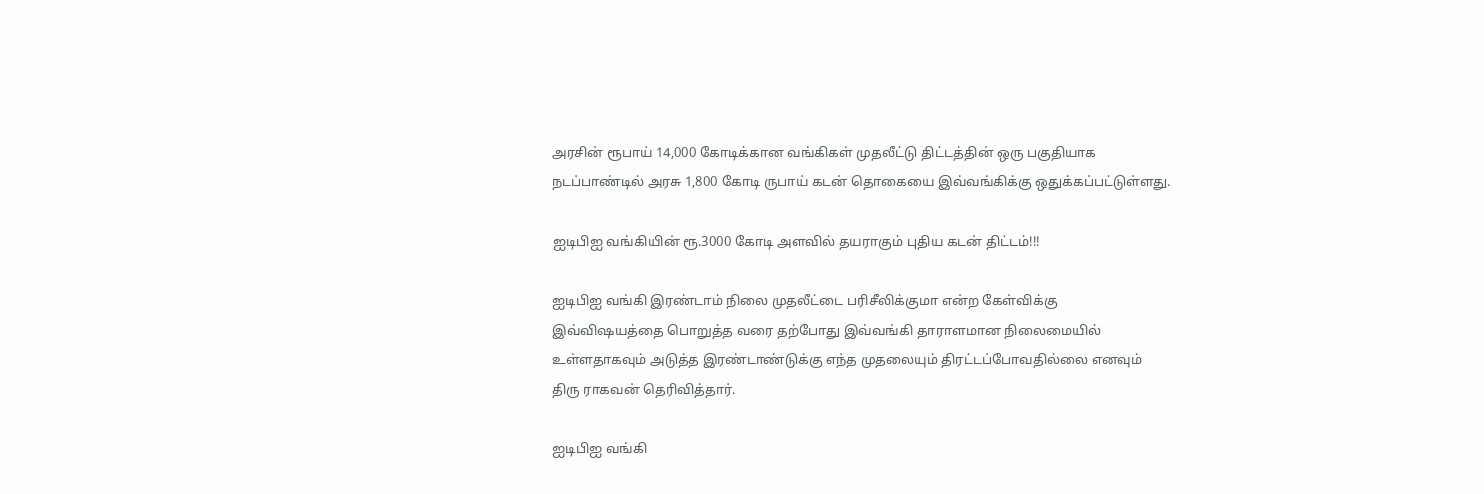அரசின் ரூபாய் 14,000 கோடிக்கான வங்கிகள் முதலீட்டு திட்டத்தின் ஒரு பகுதியாக நடப்பாண்டில் அரசு 1,800 கோடி ருபாய் கடன் தொகையை இவ்வங்கிக்கு ஒதுக்கப்பட்டுள்ளது.

ஐடிபிஐ வங்கியின் ரூ.3000 கோடி அளவில் தயராகும் புதிய கடன் திட்டம்!!!

ஐடிபிஐ வங்கி இரண்டாம் நிலை முதலீட்டை பரிசீலிக்குமா என்ற கேள்விக்கு இவ்விஷயத்தை பொறுத்த வரை தற்போது இவ்வங்கி தாராளமான நிலைமையில் உள்ளதாகவும் அடுத்த இரண்டாண்டுக்கு எந்த முதலையும் திரட்டப்போவதில்லை எனவும் திரு ராகவன் தெரிவித்தார்.

ஐடிபிஐ வங்கி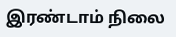இரண்டாம் நிலை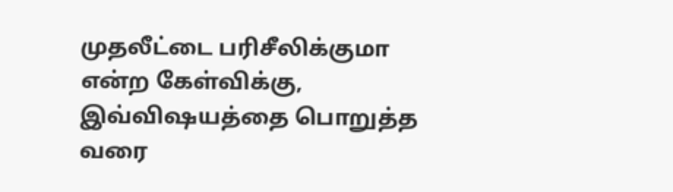முதலீட்டை பரிசீலிக்குமா என்ற கேள்விக்கு, இவ்விஷயத்தை பொறுத்த வரை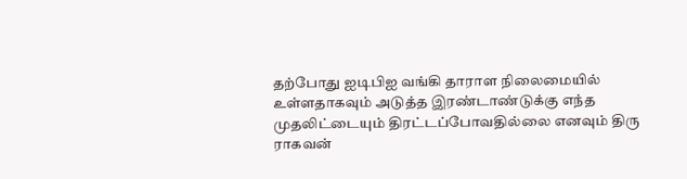தற்போது ஐடிபிஐ வங்கி தாராள நிலைமையில் உள்ளதாகவும் அடுத்த இரண்டாண்டுக்கு எந்த முதலிட்டையும் திரட்டப்போவதில்லை எனவும் திரு ராகவன்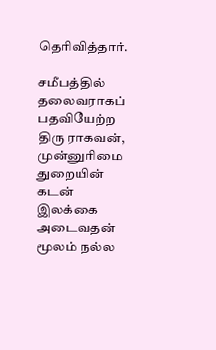தெரிவித்தார்.

சமீபத்தில் தலைவராகப் பதவியேற்ற திரு ராகவன், முன்னுரிமை துறையின் கடன் இலக்கை அடைவதன் மூலம் நல்ல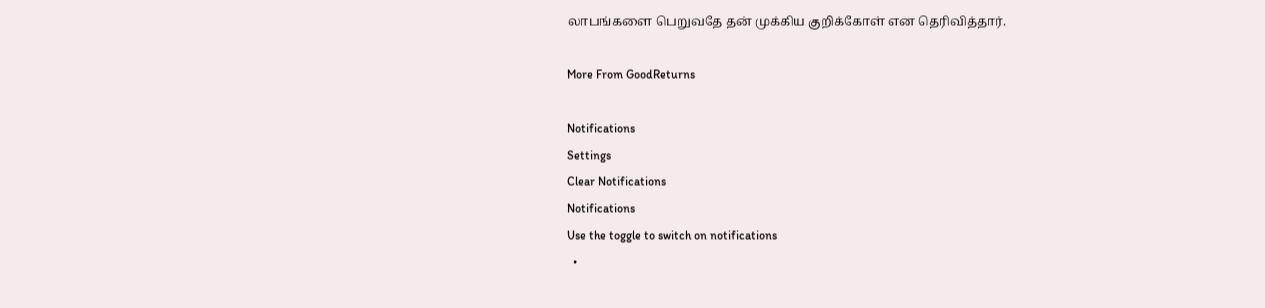லாபங்களை பெறுவதே தன் முக்கிய குறிக்கோள் என தெரிவித்தார்.

More From GoodReturns

Notifications
Settings
Clear Notifications
Notifications
Use the toggle to switch on notifications
  •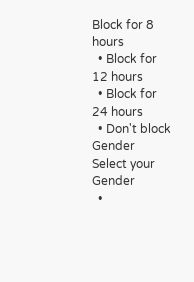Block for 8 hours
  • Block for 12 hours
  • Block for 24 hours
  • Don't block
Gender
Select your Gender
  •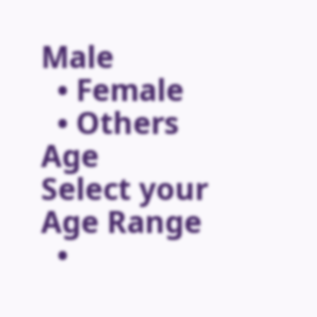Male
  • Female
  • Others
Age
Select your Age Range
  •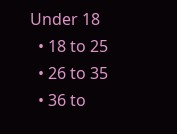Under 18
  • 18 to 25
  • 26 to 35
  • 36 to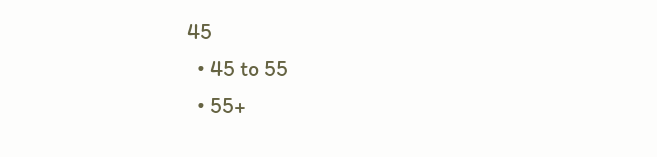45
  • 45 to 55
  • 55+